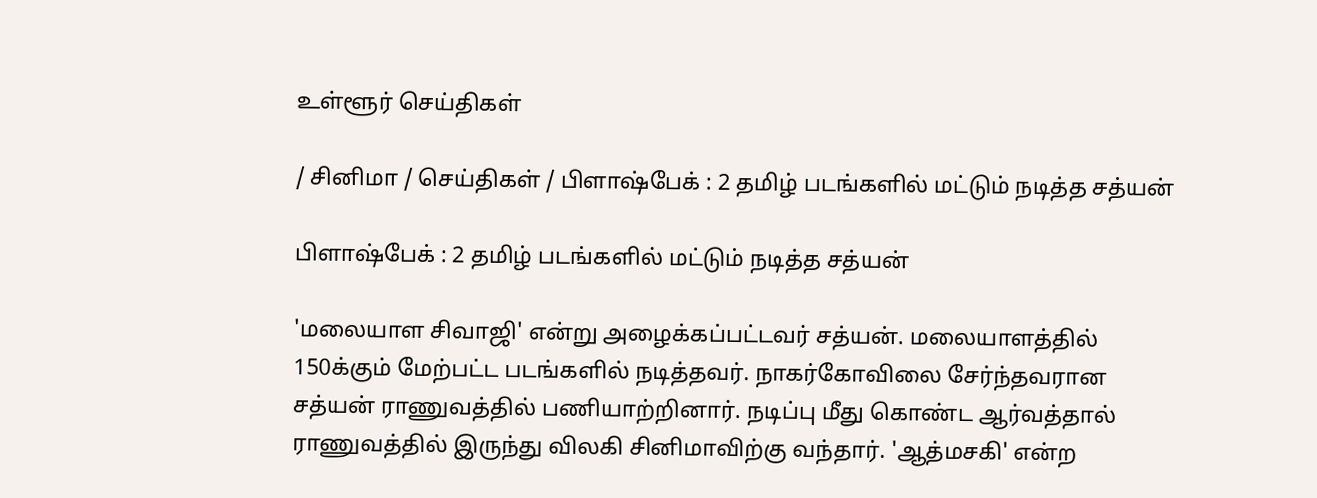உள்ளூர் செய்திகள்

/ சினிமா / செய்திகள் / பிளாஷ்பேக் : 2 தமிழ் படங்களில் மட்டும் நடித்த சத்யன்

பிளாஷ்பேக் : 2 தமிழ் படங்களில் மட்டும் நடித்த சத்யன்

'மலையாள சிவாஜி' என்று அழைக்கப்பட்டவர் சத்யன். மலையாளத்தில் 150க்கும் மேற்பட்ட படங்களில் நடித்தவர். நாகர்கோவிலை சேர்ந்தவரான சத்யன் ராணுவத்தில் பணியாற்றினார். நடிப்பு மீது கொண்ட ஆர்வத்தால் ராணுவத்தில் இருந்து விலகி சினிமாவிற்கு வந்தார். 'ஆத்மசகி' என்ற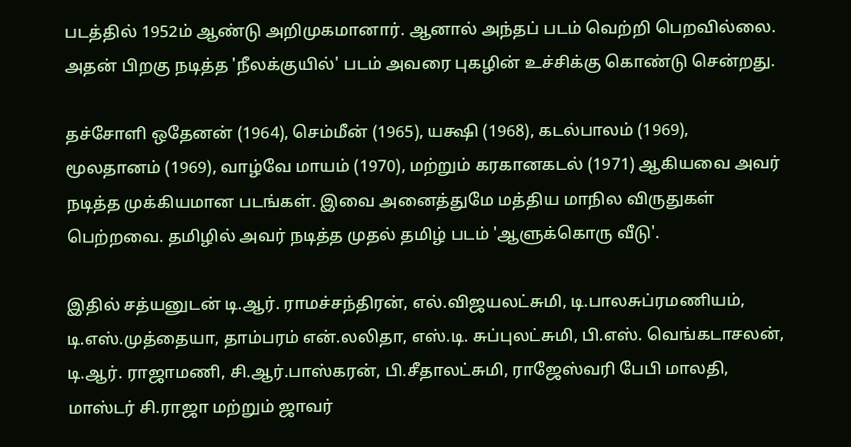படத்தில் 1952ம் ஆண்டு அறிமுகமானார். ஆனால் அந்தப் படம் வெற்றி பெறவில்லை. அதன் பிறகு நடித்த 'நீலக்குயில்' படம் அவரை புகழின் உச்சிக்கு கொண்டு சென்றது.

தச்சோளி ஒதேனன் (1964), செம்மீன் (1965), யக்ஷி (1968), கடல்பாலம் (1969), மூலதானம் (1969), வாழ்வே மாயம் (1970), மற்றும் கரகானகடல் (1971) ஆகியவை அவர் நடித்த முக்கியமான படங்கள். இவை அனைத்துமே மத்திய மாநில விருதுகள் பெற்றவை. தமிழில் அவர் நடித்த முதல் தமிழ் படம் 'ஆளுக்கொரு வீடு'.

இதில் சத்யனுடன் டி.ஆர். ராமச்சந்திரன், எல்.விஜயலட்சுமி, டி.பாலசுப்ரமணியம், டி.எஸ்.முத்தையா, தாம்பரம் என்.லலிதா, எஸ்.டி. சுப்புலட்சுமி, பி.எஸ். வெங்கடாசலன், டி.ஆர். ராஜாமணி, சி.ஆர்.பாஸ்கரன், பி.சீதாலட்சுமி, ராஜேஸ்வரி பேபி மாலதி, மாஸ்டர் சி.ராஜா மற்றும் ஜாவர்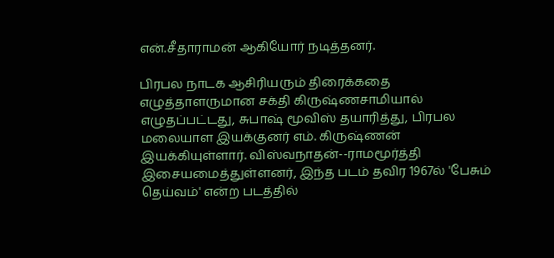என்.சீதாராமன் ஆகியோர் நடித்தனர்.

பிரபல நாடக ஆசிரியரும் திரைக்கதை எழுத்தாளருமான சக்தி கிருஷ்ணசாமியால் எழுதப்பட்டது, சுபாஷ் மூவிஸ் தயாரித்து, பிரபல மலையாள இயக்குனர் எம். கிருஷ்ணன் இயக்கியுள்ளார். விஸ்வநாதன்--ராமமூர்த்தி இசையமைத்துள்ளனர், இந்த படம் தவிர 1967ல் 'பேசும் தெய்வம்' என்ற படத்தில்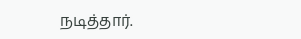நடித்தார்.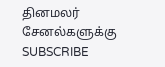தினமலர் சேனல்களுக்கு SUBSCRIBE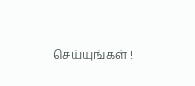செய்யுங்கள் !